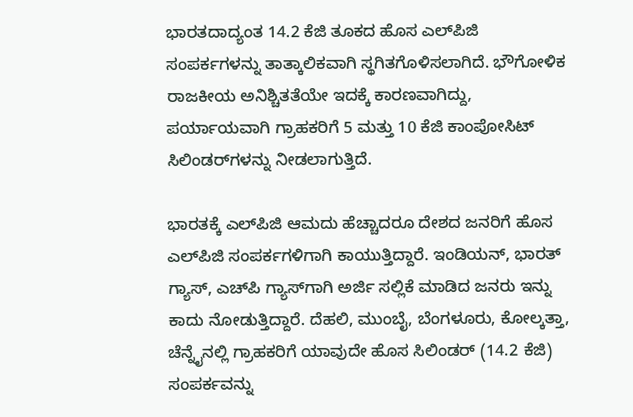ಭಾರತದಾದ್ಯಂತ 14.2 ಕೆಜಿ ತೂಕದ ಹೊಸ ಎಲ್‌ಪಿಜಿ ಸಂಪರ್ಕಗಳನ್ನು ತಾತ್ಕಾಲಿಕವಾಗಿ ಸ್ಥಗಿತಗೊಳಿಸಲಾಗಿದೆ. ಭೌಗೋಳಿಕ ರಾಜಕೀಯ ಅನಿಶ್ಚಿತತೆಯೇ ಇದಕ್ಕೆ ಕಾರಣವಾಗಿದ್ದು, ಪರ್ಯಾಯವಾಗಿ ಗ್ರಾಹಕರಿಗೆ 5 ಮತ್ತು 10 ಕೆಜಿ ಕಾಂಪೋಸಿಟ್ ಸಿಲಿಂಡರ್‌ಗಳನ್ನು ನೀಡಲಾಗುತ್ತಿದೆ.

ಭಾರತಕ್ಕೆ ಎಲ್‌ಪಿಜಿ ಆಮದು ಹೆಚ್ಚಾದರೂ ದೇಶದ ಜನರಿಗೆ ಹೊಸ ಎಲ್‌ಪಿಜಿ ಸಂಪರ್ಕಗಳಿಗಾಗಿ ಕಾಯುತ್ತಿದ್ದಾರೆ. ಇಂಡಿಯನ್, ಭಾರತ್ ಗ್ಯಾಸ್, ಎಚ್‌ಪಿ ಗ್ಯಾಸ್‌ಗಾಗಿ ಅರ್ಜಿ ಸಲ್ಲಿಕೆ ಮಾಡಿದ ಜನರು ಇನ್ನು ಕಾದು ನೋಡುತ್ತಿದ್ದಾರೆ. ದೆಹಲಿ, ಮುಂಬೈ, ಬೆಂಗಳೂರು, ಕೋಲ್ಕತ್ತಾ, ಚೆನ್ನೈನಲ್ಲಿ ಗ್ರಾಹಕರಿಗೆ ಯಾವುದೇ ಹೊಸ ಸಿಲಿಂಡರ್ (14.2 ಕೆಜಿ) ಸಂಪರ್ಕವನ್ನು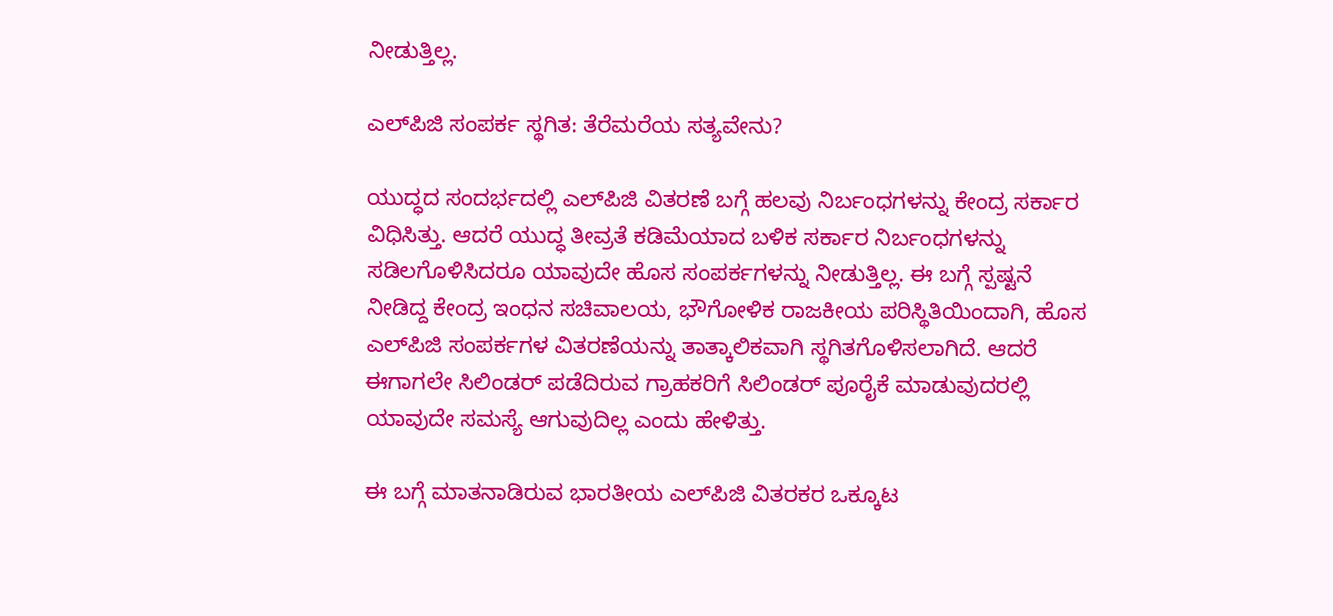ನೀಡುತ್ತಿಲ್ಲ.

ಎಲ್‌ಪಿಜಿ ಸಂಪರ್ಕ ಸ್ಥಗಿತ: ತೆರೆಮರೆಯ ಸತ್ಯವೇನು?

ಯುದ್ಧದ ಸಂದರ್ಭದಲ್ಲಿ ಎಲ್‌ಪಿಜಿ ವಿತರಣೆ ಬಗ್ಗೆ ಹಲವು ನಿರ್ಬಂಧಗಳನ್ನು ಕೇಂದ್ರ ಸರ್ಕಾರ ವಿಧಿಸಿತ್ತು. ಆದರೆ ಯುದ್ಧ ತೀವ್ರತೆ ಕಡಿಮೆಯಾದ ಬಳಿಕ ಸರ್ಕಾರ ನಿರ್ಬಂಧಗಳನ್ನು ಸಡಿಲಗೊಳಿಸಿದರೂ ಯಾವುದೇ ಹೊಸ ಸಂಪರ್ಕಗಳನ್ನು ನೀಡುತ್ತಿಲ್ಲ. ಈ ಬಗ್ಗೆ ಸ್ಪಷ್ಟನೆ ನೀಡಿದ್ದ ಕೇಂದ್ರ ಇಂಧನ ಸಚಿವಾಲಯ, ಭೌಗೋಳಿಕ ರಾಜಕೀಯ ಪರಿಸ್ಥಿತಿಯಿಂದಾಗಿ, ಹೊಸ ಎಲ್‌ಪಿಜಿ ಸಂಪರ್ಕಗಳ ವಿತರಣೆಯನ್ನು ತಾತ್ಕಾಲಿಕವಾಗಿ ಸ್ಥಗಿತಗೊಳಿಸಲಾಗಿದೆ. ಆದರೆ ಈಗಾಗಲೇ ಸಿಲಿಂಡರ್ ಪಡೆದಿರುವ ಗ್ರಾಹಕರಿಗೆ ಸಿಲಿಂಡರ್ ಪೂರೈಕೆ ಮಾಡುವುದರಲ್ಲಿ ಯಾವುದೇ ಸಮಸ್ಯೆ ಆಗುವುದಿಲ್ಲ ಎಂದು ಹೇಳಿತ್ತು.

ಈ ಬಗ್ಗೆ ಮಾತನಾಡಿರುವ ಭಾರತೀಯ ಎಲ್‌ಪಿಜಿ ವಿತರಕರ ಒಕ್ಕೂಟ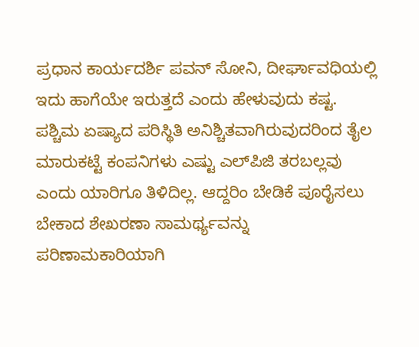ಪ್ರಧಾನ ಕಾರ್ಯದರ್ಶಿ ಪವನ್ ಸೋನಿ, ದೀರ್ಘಾವಧಿಯಲ್ಲಿ ಇದು ಹಾಗೆಯೇ ಇರುತ್ತದೆ ಎಂದು ಹೇಳುವುದು ಕಷ್ಟ. ಪಶ್ಚಿಮ ಏಷ್ಯಾದ ಪರಿಸ್ಥಿತಿ ಅನಿಶ್ಚಿತವಾಗಿರುವುದರಿಂದ ತೈಲ ಮಾರುಕಟ್ಟೆ ಕಂಪನಿಗಳು ಎಷ್ಟು ಎಲ್‌ಪಿಜಿ ತರಬಲ್ಲವು ಎಂದು ಯಾರಿಗೂ ತಿಳಿದಿಲ್ಲ. ಆದ್ದರಿಂ ಬೇಡಿಕೆ ಪೂರೈಸಲು ಬೇಕಾದ ಶೇಖರಣಾ ಸಾಮರ್ಥ್ಯವನ್ನು ಪರಿಣಾಮಕಾರಿಯಾಗಿ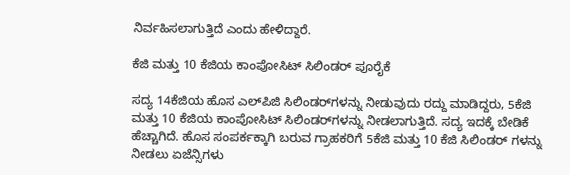ನಿರ್ವಹಿಸಲಾಗುತ್ತಿದೆ ಎಂದು ಹೇಳಿದ್ದಾರೆ.

ಕೆಜಿ ಮತ್ತು 10 ಕೆಜಿಯ ಕಾಂಪೋಸಿಟ್ ಸಿಲಿಂಡರ್‌ ಪೂರೈಕೆ

ಸದ್ಯ 14ಕೆಜಿಯ ಹೊಸ ಎಲ್‌ಪಿಜಿ ಸಿಲಿಂಡರ್‌ಗಳನ್ನು ನೀಡುವುದು ರದ್ದು ಮಾಡಿದ್ದರು, 5ಕೆಜಿ ಮತ್ತು 10 ಕೆಜಿಯ ಕಾಂಪೋಸಿಟ್ ಸಿಲಿಂಡರ್‌ಗಳನ್ನು ನೀಡಲಾಗುತ್ತಿದೆ. ಸದ್ಯ ಇದಕ್ಕೆ ಬೇಡಿಕೆ ಹೆಚ್ಚಾಗಿದೆ. ಹೊಸ ಸಂಪರ್ಕಕ್ಕಾಗಿ ಬರುವ ಗ್ರಾಹಕರಿಗೆ 5ಕೆಜಿ ಮತ್ತು 10 ಕೆಜಿ ಸಿಲಿಂಡರ್ ಗಳನ್ನು ನೀಡಲು ಏಜೆನ್ಸಿಗಳು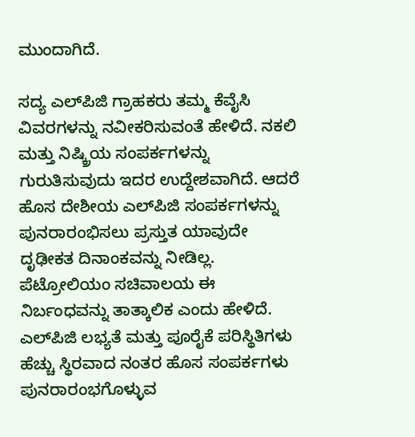ಮುಂದಾಗಿದೆ.

ಸದ್ಯ ಎಲ್‌ಪಿಜಿ ಗ್ರಾಹಕರು ತಮ್ಮ ಕೆವೈಸಿ ವಿವರಗಳನ್ನು ನವೀಕರಿಸುವಂತೆ ಹೇಳಿದೆ. ನಕಲಿ ಮತ್ತು ನಿಷ್ಕ್ರಿಯ ಸಂಪರ್ಕಗಳನ್ನು ಗುರುತಿಸುವುದು ಇದರ ಉದ್ದೇಶವಾಗಿದೆ. ಆದರೆ ಹೊಸ ದೇಶೀಯ ಎಲ್‌ಪಿಜಿ ಸಂಪರ್ಕಗಳನ್ನು ಪುನರಾರಂಭಿಸಲು ಪ್ರಸ್ತುತ ಯಾವುದೇ ದೃಢೀಕತ ದಿನಾಂಕವನ್ನು ನೀಡಿಲ್ಲ. ಪೆಟ್ರೋಲಿಯಂ ಸಚಿವಾಲಯ ಈ ನಿರ್ಬಂಧವನ್ನು ತಾತ್ಕಾಲಿಕ ಎಂದು ಹೇಳಿದೆ. ಎಲ್‌ಪಿಜಿ ಲಭ್ಯತೆ ಮತ್ತು ಪೂರೈಕೆ ಪರಿಸ್ಥಿತಿಗಳು ಹೆಚ್ಚು ಸ್ಥಿರವಾದ ನಂತರ ಹೊಸ ಸಂಪರ್ಕಗಳು ಪುನರಾರಂಭಗೊಳ್ಳುವ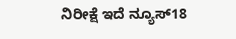ನಿರೀಕ್ಷೆ ಇದೆ ನ್ಯೂಸ್18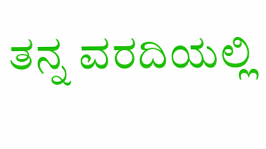ತನ್ನ ವರದಿಯಲ್ಲಿ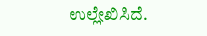ಉಲ್ಲೇಖಿಸಿದೆ.